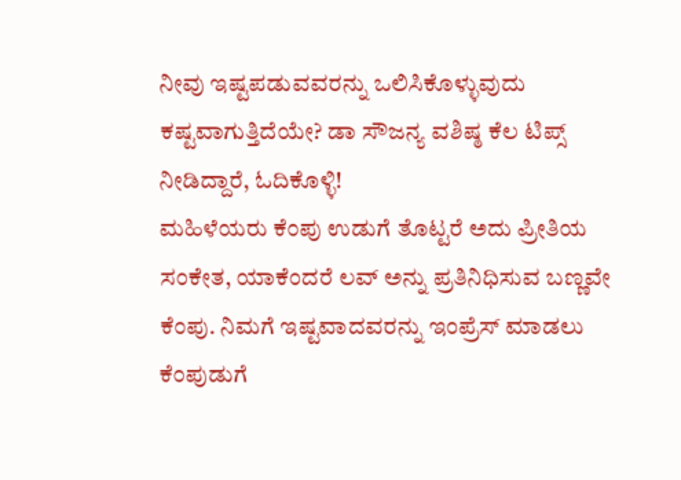ನೀವು ಇಷ್ಟಪಡುವವರನ್ನು ಒಲಿಸಿಕೊಳ್ಳುವುದು ಕಷ್ಟವಾಗುತ್ತಿದೆಯೇ? ಡಾ ಸೌಜನ್ಯ ವಶಿಷ್ಠ ಕೆಲ ಟಿಪ್ಸ್ ನೀಡಿದ್ದಾರೆ, ಓದಿಕೊಳ್ಳಿ!
ಮಹಿಳೆಯರು ಕೆಂಪು ಉಡುಗೆ ತೊಟ್ಟರೆ ಅದು ಪ್ರೀತಿಯ ಸಂಕೇತ, ಯಾಕೆಂದರೆ ಲವ್ ಅನ್ನು ಪ್ರತಿನಿಧಿಸುವ ಬಣ್ಣವೇ ಕೆಂಪು. ನಿಮಗೆ ಇಷ್ಟವಾದವರನ್ನು ಇಂಪ್ರೆಸ್ ಮಾಡಲು ಕೆಂಪುಡುಗೆ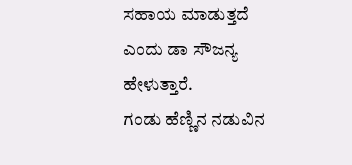ಸಹಾಯ ಮಾಡುತ್ತದೆ ಎಂದು ಡಾ ಸೌಜನ್ಯ ಹೇಳುತ್ತಾರೆ.
ಗಂಡು ಹೆಣ್ಣಿನ ನಡುವಿನ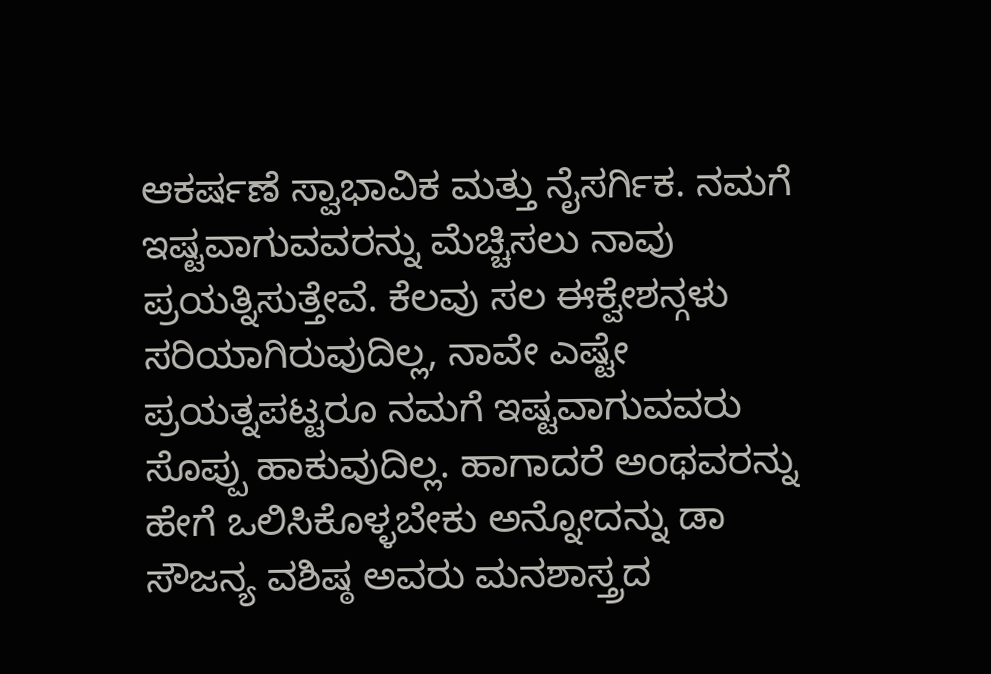ಆಕರ್ಷಣೆ ಸ್ವಾಭಾವಿಕ ಮತ್ತು ನೈಸರ್ಗಿಕ. ನಮಗೆ ಇಷ್ಟವಾಗುವವರನ್ನು ಮೆಚ್ಚಿಸಲು ನಾವು ಪ್ರಯತ್ನಿಸುತ್ತೇವೆ. ಕೆಲವು ಸಲ ಈಕ್ವೇಶನ್ಗಳು ಸರಿಯಾಗಿರುವುದಿಲ್ಲ, ನಾವೇ ಎಷ್ಟೇ ಪ್ರಯತ್ನಪಟ್ಟರೂ ನಮಗೆ ಇಷ್ಟವಾಗುವವರು ಸೊಪ್ಪು ಹಾಕುವುದಿಲ್ಲ. ಹಾಗಾದರೆ ಅಂಥವರನ್ನು ಹೇಗೆ ಒಲಿಸಿಕೊಳ್ಳಬೇಕು ಅನ್ನೋದನ್ನು ಡಾ ಸೌಜನ್ಯ ವಶಿಷ್ಠ ಅವರು ಮನಶಾಸ್ತ್ರದ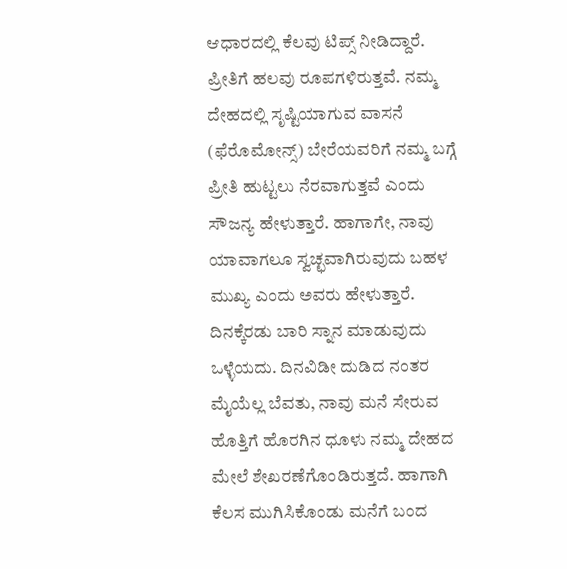ಆಧಾರದಲ್ಲಿ ಕೆಲವು ಟಿಪ್ಸ್ ನೀಡಿದ್ದಾರೆ. ಪ್ರೀತಿಗೆ ಹಲವು ರೂಪಗಳಿರುತ್ತವೆ. ನಮ್ಮ ದೇಹದಲ್ಲಿ ಸೃಷ್ಟಿಯಾಗುವ ವಾಸನೆ (ಫೆರೊಮೋನ್ಸ್) ಬೇರೆಯವರಿಗೆ ನಮ್ಮ ಬಗ್ಗೆ ಪ್ರೀತಿ ಹುಟ್ಟಲು ನೆರವಾಗುತ್ತವೆ ಎಂದು ಸೌಜನ್ಯ ಹೇಳುತ್ತಾರೆ. ಹಾಗಾಗೇ, ನಾವು ಯಾವಾಗಲೂ ಸ್ವಚ್ಛವಾಗಿರುವುದು ಬಹಳ ಮುಖ್ಯ ಎಂದು ಅವರು ಹೇಳುತ್ತಾರೆ. ದಿನಕ್ಕೆರಡು ಬಾರಿ ಸ್ನಾನ ಮಾಡುವುದು ಒಳ್ಳೆಯದು. ದಿನವಿಡೀ ದುಡಿದ ನಂತರ ಮೈಯೆಲ್ಲ ಬೆವತು, ನಾವು ಮನೆ ಸೇರುವ ಹೊತ್ತಿಗೆ ಹೊರಗಿನ ಧೂಳು ನಮ್ಮ ದೇಹದ ಮೇಲೆ ಶೇಖರಣೆಗೊಂಡಿರುತ್ತದೆ. ಹಾಗಾಗಿ ಕೆಲಸ ಮುಗಿಸಿಕೊಂಡು ಮನೆಗೆ ಬಂದ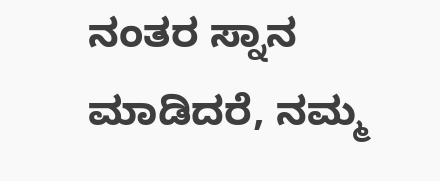ನಂತರ ಸ್ನಾನ ಮಾಡಿದರೆ, ನಮ್ಮ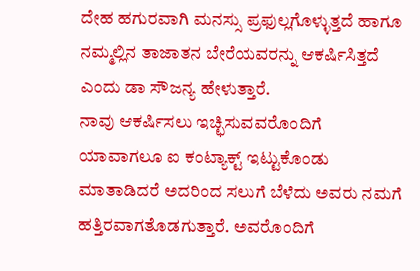ದೇಹ ಹಗುರವಾಗಿ ಮನಸ್ಸು ಪ್ರಫುಲ್ಲಗೊಳ್ಳುತ್ತದೆ ಹಾಗೂ ನಮ್ಮಲ್ಲಿನ ತಾಜಾತನ ಬೇರೆಯವರನ್ನು ಆಕರ್ಷಿಸಿತ್ತದೆ ಎಂದು ಡಾ ಸೌಜನ್ಯ ಹೇಳುತ್ತಾರೆ.
ನಾವು ಆಕರ್ಷಿಸಲು ಇಚ್ಛಿಸುವವರೊಂದಿಗೆ ಯಾವಾಗಲೂ ಐ ಕಂಟ್ಯಾಕ್ಟ್ ಇಟ್ಟುಕೊಂಡು ಮಾತಾಡಿದರೆ ಅದರಿಂದ ಸಲುಗೆ ಬೆಳೆದು ಅವರು ನಮಗೆ ಹತ್ತಿರವಾಗತೊಡಗುತ್ತಾರೆ. ಅವರೊಂದಿಗೆ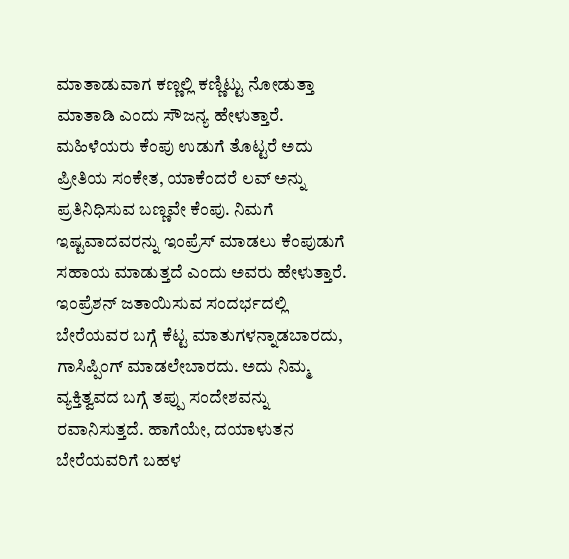ಮಾತಾಡುವಾಗ ಕಣ್ಣಲ್ಲಿ ಕಣ್ಣಿಟ್ಟು ನೋಡುತ್ತಾ ಮಾತಾಡಿ ಎಂದು ಸೌಜನ್ಯ ಹೇಳುತ್ತಾರೆ.
ಮಹಿಳೆಯರು ಕೆಂಪು ಉಡುಗೆ ತೊಟ್ಟರೆ ಅದು ಪ್ರೀತಿಯ ಸಂಕೇತ, ಯಾಕೆಂದರೆ ಲವ್ ಅನ್ನು ಪ್ರತಿನಿಧಿಸುವ ಬಣ್ಣವೇ ಕೆಂಪು. ನಿಮಗೆ ಇಷ್ಟವಾದವರನ್ನು ಇಂಪ್ರೆಸ್ ಮಾಡಲು ಕೆಂಪುಡುಗೆ ಸಹಾಯ ಮಾಡುತ್ತದೆ ಎಂದು ಅವರು ಹೇಳುತ್ತಾರೆ.
ಇಂಪ್ರೆಶನ್ ಜತಾಯಿಸುವ ಸಂದರ್ಭದಲ್ಲಿ ಬೇರೆಯವರ ಬಗ್ಗೆ ಕೆಟ್ಟ ಮಾತುಗಳನ್ನಾಡಬಾರದು, ಗಾಸಿಪ್ಪಿಂಗ್ ಮಾಡಲೇಬಾರದು. ಅದು ನಿಮ್ಮ ವ್ಯಕ್ತಿತ್ವವದ ಬಗ್ಗೆ ತಪ್ಪು ಸಂದೇಶವನ್ನು ರವಾನಿಸುತ್ತದೆ. ಹಾಗೆಯೇ, ದಯಾಳುತನ ಬೇರೆಯವರಿಗೆ ಬಹಳ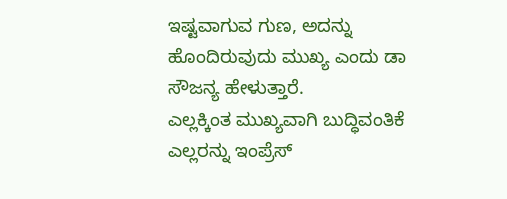ಇಷ್ಟವಾಗುವ ಗುಣ, ಅದನ್ನು ಹೊಂದಿರುವುದು ಮುಖ್ಯ ಎಂದು ಡಾ ಸೌಜನ್ಯ ಹೇಳುತ್ತಾರೆ.
ಎಲ್ಲಕ್ಕಿಂತ ಮುಖ್ಯವಾಗಿ ಬುದ್ಧಿವಂತಿಕೆ ಎಲ್ಲರನ್ನು ಇಂಪ್ರೆಸ್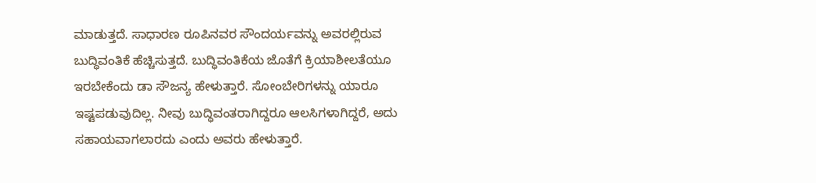ಮಾಡುತ್ತದೆ. ಸಾಧಾರಣ ರೂಪಿನವರ ಸೌಂದರ್ಯವನ್ನು ಅವರಲ್ಲಿರುವ ಬುದ್ಧಿವಂತಿಕೆ ಹೆಚ್ಚಿಸುತ್ತದೆ. ಬುದ್ಧಿವಂತಿಕೆಯ ಜೊತೆಗೆ ಕ್ರಿಯಾಶೀಲತೆಯೂ ಇರಬೇಕೆಂದು ಡಾ ಸೌಜನ್ಯ ಹೇಳುತ್ತಾರೆ. ಸೋಂಬೇರಿಗಳನ್ನು ಯಾರೂ ಇಷ್ಟಪಡುವುದಿಲ್ಲ. ನೀವು ಬುದ್ಧಿವಂತರಾಗಿದ್ದರೂ ಆಲಸಿಗಳಾಗಿದ್ದರೆ, ಅದು ಸಹಾಯವಾಗಲಾರದು ಎಂದು ಅವರು ಹೇಳುತ್ತಾರೆ.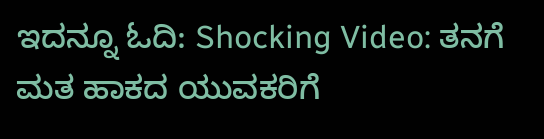ಇದನ್ನೂ ಓದಿ: Shocking Video: ತನಗೆ ಮತ ಹಾಕದ ಯುವಕರಿಗೆ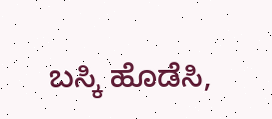ಬಸ್ಕಿ ಹೊಡೆಸಿ,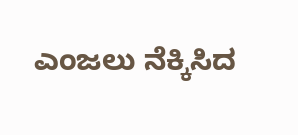ಎಂಜಲು ನೆಕ್ಕಿಸಿದ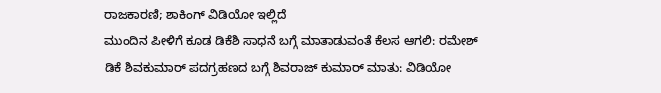ರಾಜಕಾರಣಿ; ಶಾಕಿಂಗ್ ವಿಡಿಯೋ ಇಲ್ಲಿದೆ
ಮುಂದಿನ ಪೀಳಿಗೆ ಕೂಡ ಡಿಕೆಶಿ ಸಾಧನೆ ಬಗ್ಗೆ ಮಾತಾಡುವಂತೆ ಕೆಲಸ ಆಗಲಿ: ರಮೇಶ್
ಡಿಕೆ ಶಿವಕುಮಾರ್ ಪದಗ್ರಹಣದ ಬಗ್ಗೆ ಶಿವರಾಜ್ ಕುಮಾರ್ ಮಾತು: ವಿಡಿಯೋ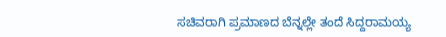ಸಚಿವರಾಗಿ ಪ್ರಮಾಣದ ಬೆನ್ನಲ್ಲೇ ತಂದೆ ಸಿದ್ದರಾಮಯ್ಯ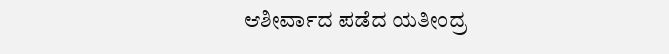ಆಶೀರ್ವಾದ ಪಡೆದ ಯತೀಂದ್ರ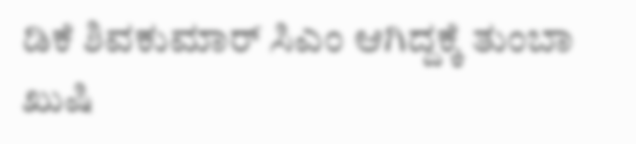ಡಿಕೆ ಶಿವಕುಮಾರ್ ಸಿಎಂ ಆಗಿದ್ದಕ್ಕೆ ತುಂಬಾ ಖುಷಿ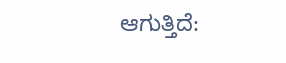ಆಗುತ್ತಿದೆ: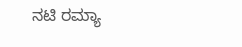ನಟಿ ರಮ್ಯಾ